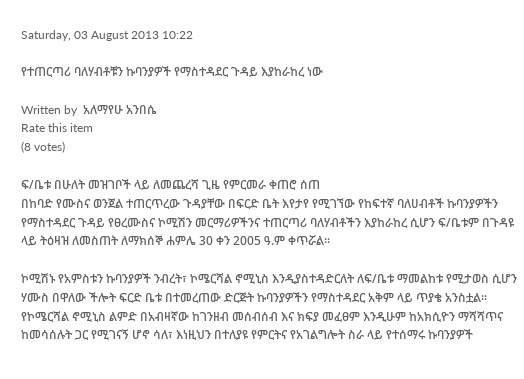Saturday, 03 August 2013 10:22

የተጠርጣሪ ባለሃብቶቹን ኩባንያዎች የማስተዳደር ጉዳይ እያከራከረ ነው

Written by  አለማየሁ አንበሴ
Rate this item
(8 votes)

ፍ/ቤቱ በሁለት መዝገቦች ላይ ለመጨረሻ ጊዜ የምርመራ ቀጠሮ ሰጠ
በከባድ የሙስና ወንጀል ተጠርጥረው ጉዳያቸው በፍርድ ቤት እየታየ የሚገኘው የከፍተኛ ባለሀብቶች ኩባንያዎችን የማስተዳደር ጉዳይ የፀረሙስና ኮሚሽን መርማሪዎችንና ተጠርጣሪ ባለሃብቶችን እያከራከረ ሲሆን ፍ/ቤቱም በጉዳዩ ላይ ትዕዛዝ ለመስጠት ለማክሰኞ ሐምሌ 30 ቀን 2005 ዓ.ም ቀጥሯል፡፡

ኮሚሽኑ የአምስቱን ኩባንያዎች ንብረት፣ ኮሜርሻል ኖሚኒስ እንዲያስተዳድርለት ለፍ/ቤቱ ማመልከቱ የሚታወስ ሲሆን ሃሙስ በዋለው ችሎት ፍርድ ቤቱ በተመረጠው ድርጅት ኩባንያዎችን የማስተዳደር አቅም ላይ ጥያቄ አንስቷል፡፡ የኮሜርሻል ኖሚኒስ ልምድ በአብዛኛው ከገንዘብ መሰብሰብ እና ክፍያ መፈፀም እንዲሁም ከአክሲዮን ማሻሻጥና ከመሳሰሉት ጋር የሚገናኝ ሆኖ ሳለ፣ እነዚህን በተለያዩ የምርትና የአገልግሎት ስራ ላይ የተሰማሩ ኩባንያዎች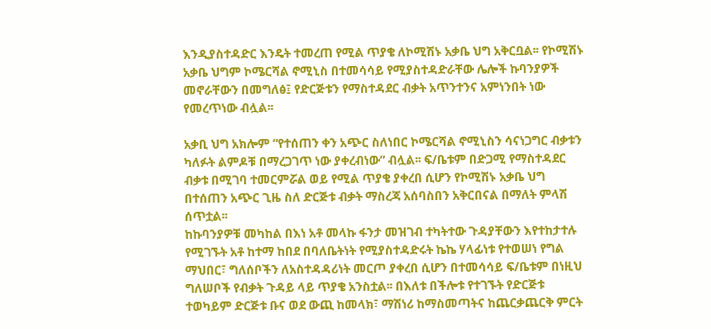እንዲያስተዳድር እንዴት ተመረጠ የሚል ጥያቄ ለኮሚሽኑ አቃቤ ህግ አቅርቧል፡፡ የኮሚሽኑ አቃቤ ህግም ኮሜርሻል ኖሚኒስ በተመሳሳይ የሚያስተዳድራቸው ሌሎች ኩባንያዎች መኖራቸውን በመግለፅ፤ የድርጅቱን የማስተዳደር ብቃት አጥንተንና አምነንበት ነው የመረጥነው ብሏል፡፡

አቃቢ ህግ አክሎም “የተሰጠን ቀን አጭር ስለነበር ኮሜርሻል ኖሚኒስን ሳናነጋግር ብቃቱን ካለፉት ልምዶቹ በማረጋገጥ ነው ያቀረብነው” ብሏል፡፡ ፍ/ቤቱም በድጋሚ የማስተዳደር ብቃቱ በሚገባ ተመርምሯል ወይ የሚል ጥያቄ ያቀረበ ሲሆን የኮሚሽኑ አቃቤ ህግ በተሰጠን አጭር ጊዜ ስለ ድርጅቱ ብቃት ማስረጃ አሰባስበን አቅርበናል በማለት ምላሽ ሰጥቷል፡፡
ከኩባንያዎቹ መካከል በእነ አቶ መላኩ ፋንታ መዝገብ ተካትተው ጉዳያቸውን እየተከታተሉ የሚገኙት አቶ ከተማ ከበደ በባለቤትነት የሚያስተዳድሩት ኬኬ ሃላፊነቱ የተወሠነ የግል ማህበር፣ ግለሰቦችን ለአስተዳዳሪነት መርጦ ያቀረበ ሲሆን በተመሳሳይ ፍ/ቤቱም በነዚህ ግለሠቦች የብቃት ጉዳይ ላይ ጥያቄ አንስቷል፡፡ በእለቱ በችሎቱ የተገኙት የድርጅቱ ተወካይም ድርጅቱ ቡና ወደ ውጪ ከመላክ፣ ማሽነሪ ከማስመጣትና ከጨርቃጨርቅ ምርት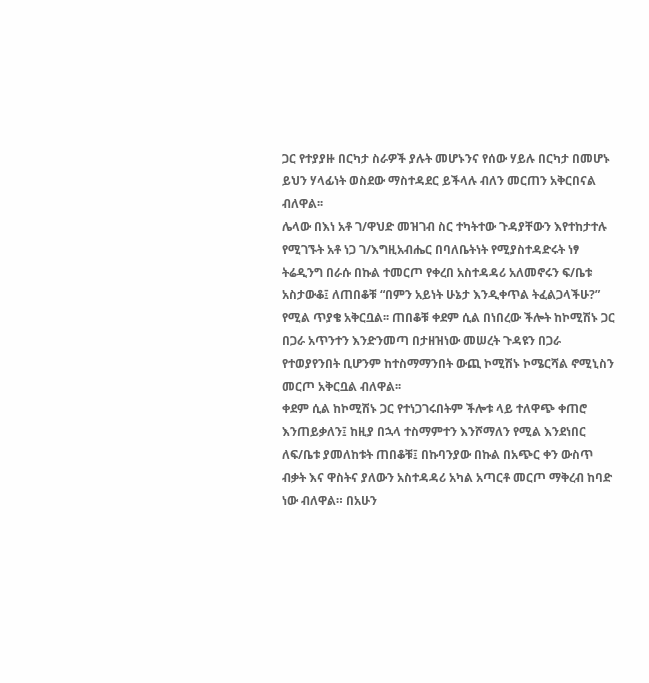ጋር የተያያዙ በርካታ ስራዎች ያሉት መሆኑንና የሰው ሃይሉ በርካታ በመሆኑ ይህን ሃላፊነት ወስደው ማስተዳደር ይችላሉ ብለን መርጠን አቅርበናል ብለዋል፡፡
ሌላው በእነ አቶ ገ/ዋህድ መዝገብ ስር ተካትተው ጉዳያቸውን እየተከታተሉ የሚገኙት አቶ ነጋ ገ/እግዚአብሔር በባለቤትነት የሚያስተዳድሩት ነፃ ትሬዲንግ በራሱ በኩል ተመርጦ የቀረበ አስተዳዳሪ አለመኖሩን ፍ/ቤቱ አስታውቆ፤ ለጠበቆቹ “በምን አይነት ሁኔታ እንዲቀጥል ትፈልጋላችሁ?” የሚል ጥያቄ አቅርቧል፡፡ ጠበቆቹ ቀደም ሲል በነበረው ችሎት ከኮሚሽኑ ጋር በጋራ አጥንተን እንድንመጣ በታዘዝነው መሠረት ጉዳዩን በጋራ የተወያየንበት ቢሆንም ከተስማማንበት ውጪ ኮሚሽኑ ኮሜርሻል ኖሚኒስን መርጦ አቅርቧል ብለዋል፡፡
ቀደም ሲል ከኮሚሽኑ ጋር የተነጋገሩበትም ችሎቱ ላይ ተለዋጭ ቀጠሮ እንጠይቃለን፤ ከዚያ በኋላ ተስማምተን እንሾማለን የሚል እንደነበር ለፍ/ቤቱ ያመለከቱት ጠበቆቹ፤ በኩባንያው በኩል በአጭር ቀን ውስጥ ብቃት እና ዋስትና ያለውን አስተዳዳሪ አካል አጣርቶ መርጦ ማቅረብ ከባድ ነው ብለዋል። በአሁን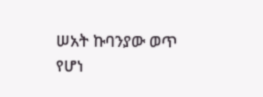ሠአት ኩባንያው ወጥ የሆነ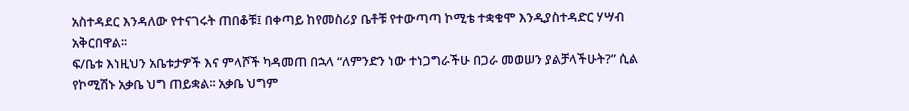አስተዳደር እንዳለው የተናገሩት ጠበቆቹ፤ በቀጣይ ከየመስሪያ ቤቶቹ የተውጣጣ ኮሚቴ ተቋቁሞ እንዲያስተዳድር ሃሣብ አቅርበዋል፡፡
ፍ/ቤቱ እነዚህን አቤቱታዎች እና ምላሾች ካዳመጠ በኋላ “ለምንድን ነው ተነጋግራችሁ በጋራ መወሠን ያልቻላችሁት?” ሲል የኮሚሽኑ አቃቤ ህግ ጠይቋል፡፡ አቃቤ ህግም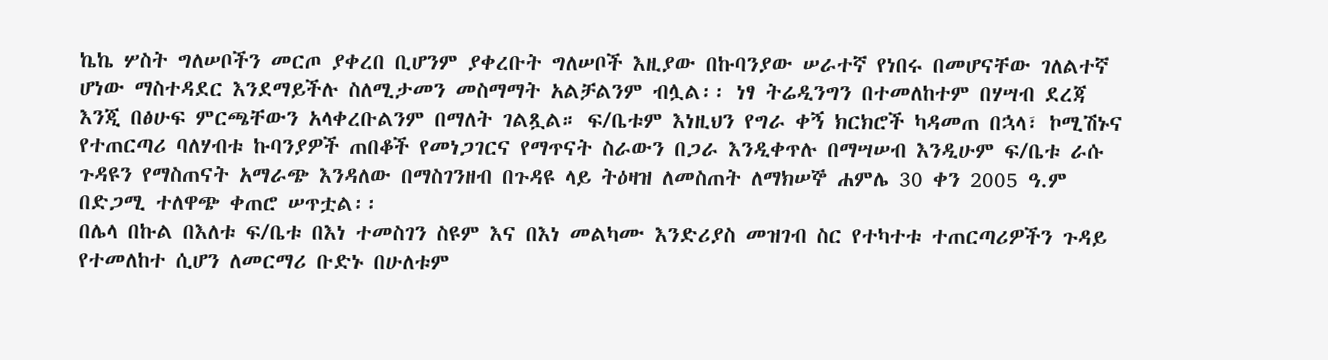ኬኬ ሦስት ግለሠቦችን መርጦ ያቀረበ ቢሆንም ያቀረቡት ግለሠቦች እዚያው በኩባንያው ሠራተኛ የነበሩ በመሆናቸው ገለልተኛ ሆነው ማስተዳደር እንደማይችሉ ስለሚታመን መስማማት አልቻልንም ብሏል፡፡ ነፃ ትሬዲንግን በተመለከተም በሃሣብ ደረጃ እንጂ በፅሁፍ ምርጫቸውን አላቀረቡልንም በማለት ገልጿል። ፍ/ቤቱም እነዚህን የግራ ቀኝ ክርክሮች ካዳመጠ በኋላ፣ ኮሚሽኑና የተጠርጣሪ ባለሃብቱ ኩባንያዎች ጠበቆች የመነጋገርና የማጥናት ስራውን በጋራ እንዲቀጥሉ በማሣሠብ እንዲሁም ፍ/ቤቱ ራሱ ጉዳዩን የማስጠናት አማራጭ እንዳለው በማስገንዘብ በጉዳዩ ላይ ትዕዛዝ ለመስጠት ለማክሠኞ ሐምሌ 30 ቀን 2005 ዓ.ም በድጋሚ ተለዋጭ ቀጠሮ ሠጥቷል፡፡
በሌላ በኩል በእለቱ ፍ/ቤቱ በእነ ተመስገን ስዩም እና በእነ መልካሙ እንድሪያስ መዝገብ ስር የተካተቱ ተጠርጣሪዎችን ጉዳይ የተመለከተ ሲሆን ለመርማሪ ቡድኑ በሁለቱም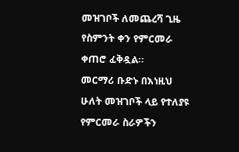መዝገቦች ለመጨረሻ ጊዜ የስምንት ቀን የምርመራ ቀጠሮ ፈቅዷል፡፡
መርማሪ ቡድኑ በእነዚህ ሁለት መዝገቦች ላይ የተለያዩ የምርመራ ስራዎችን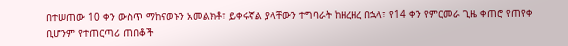በተሠጠው 10 ቀን ውስጥ ማከናወኑን አመልክቶ፣ ይቀሩኛል ያላቸውን ተግባራት ከዘረዘረ በኋላ፣ የ14 ቀን የምርመራ ጊዜ ቀጠሮ የጠየቀ ቢሆንም የተጠርጣሪ ጠበቆች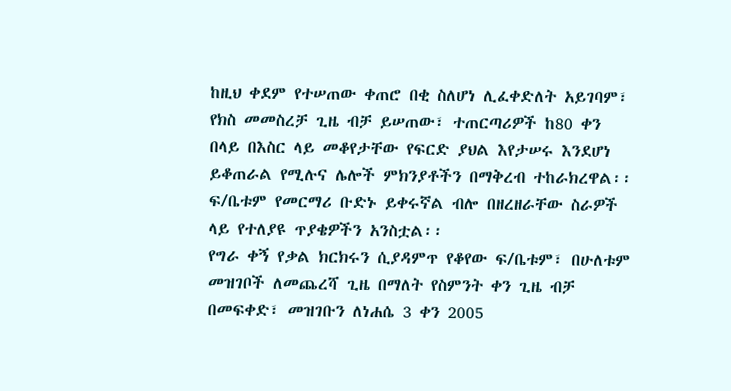ከዚህ ቀደም የተሠጠው ቀጠሮ በቂ ስለሆነ ሊፈቀድለት አይገባም፣ የክስ መመስረቻ ጊዜ ብቻ ይሠጠው፣ ተጠርጣሪዎች ከ80 ቀን በላይ በእስር ላይ መቆየታቸው የፍርድ ያህል እየታሠሩ እንደሆነ ይቆጠራል የሚሉና ሌሎች ምክንያቶችን በማቅረብ ተከራክረዋል፡፡ ፍ/ቤቱም የመርማሪ ቡድኑ ይቀሩኛል ብሎ በዘረዘራቸው ስራዎች ላይ የተለያዩ ጥያቄዎችን አንስቷል፡፡
የግራ ቀኝ የቃል ክርክሩን ሲያዳምጥ የቆየው ፍ/ቤቱም፣ በሁለቱም መዝገቦች ለመጨረሻ ጊዜ በማለት የስምንት ቀን ጊዜ ብቻ በመፍቀድ፣ መዝገቡን ለነሐሴ 3 ቀን 2005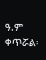ዓ.ም ቀጥሯል፡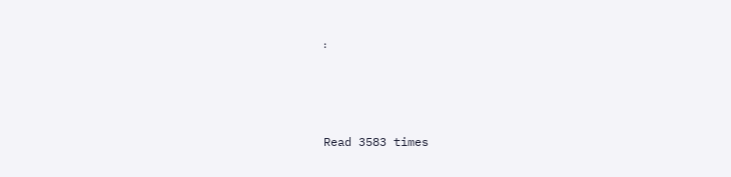፡



Read 3583 times